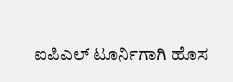ಐಪಿಎಲ್ ಟೂರ್ನಿಗಾಗಿ ಹೊಸ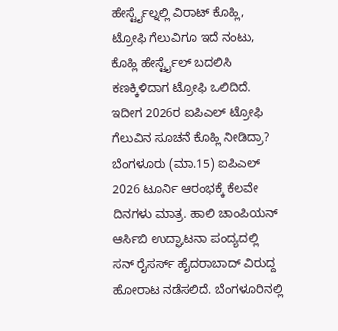ಹೇರ್ಸ್ಟೈಲ್ನಲ್ಲಿ ವಿರಾಟ್ ಕೊಹ್ಲಿ, ಟ್ರೋಫಿ ಗೆಲುವಿಗೂ ಇದೆ ನಂಟು, ಕೊಹ್ಲಿ ಹೇರ್ಸ್ಟೈಲ್ ಬದಲಿಸಿ ಕಣಕ್ಕಿಳಿದಾಗ ಟ್ರೋಫಿ ಒಲಿದಿದೆ. ಇದೀಗ 2026ರ ಐಪಿಎಲ್ ಟ್ರೋಫಿ ಗೆಲುವಿನ ಸೂಚನೆ ಕೊಹ್ಲಿ ನೀಡಿದ್ರಾ?
ಬೆಂಗಳೂರು (ಮಾ.15) ಐಪಿಎಲ್ 2026 ಟೂರ್ನಿ ಆರಂಭಕ್ಕೆ ಕೆಲವೇ ದಿನಗಳು ಮಾತ್ರ. ಹಾಲಿ ಚಾಂಪಿಯನ್ ಆರ್ಸಿಬಿ ಉದ್ಘಾಟನಾ ಪಂದ್ಯದಲ್ಲಿ ಸನ್ ರೈಸರ್ಸ್ ಹೈದರಾಬಾದ್ ವಿರುದ್ದ ಹೋರಾಟ ನಡೆಸಲಿದೆ. ಬೆಂಗಳೂರಿನಲ್ಲಿ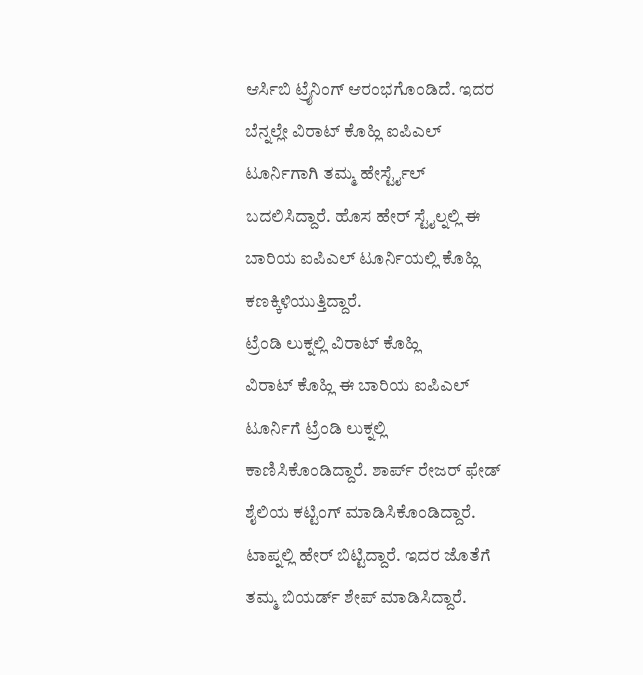ಆರ್ಸಿಬಿ ಟ್ರೈನಿಂಗ್ ಆರಂಭಗೊಂಡಿದೆ. ಇದರ ಬೆನ್ನಲ್ಲೇ ವಿರಾಟ್ ಕೊಹ್ಲಿ ಐಪಿಎಲ್ ಟೂರ್ನಿಗಾಗಿ ತಮ್ಮ ಹೇರ್ಸ್ಟೈಲ್ ಬದಲಿಸಿದ್ದಾರೆ. ಹೊಸ ಹೇರ್ ಸ್ಟೈಲ್ನಲ್ಲಿ ಈ ಬಾರಿಯ ಐಪಿಎಲ್ ಟೂರ್ನಿಯಲ್ಲಿ ಕೊಹ್ಲಿ ಕಣಕ್ಕಿಳಿಯುತ್ತಿದ್ದಾರೆ.
ಟ್ರೆಂಡಿ ಲುಕ್ನಲ್ಲಿ ವಿರಾಟ್ ಕೊಹ್ಲಿ
ವಿರಾಟ್ ಕೊಹ್ಲಿ ಈ ಬಾರಿಯ ಐಪಿಎಲ್ ಟೂರ್ನಿಗೆ ಟ್ರೆಂಡಿ ಲುಕ್ನಲ್ಲಿ ಕಾಣಿಸಿಕೊಂಡಿದ್ದಾರೆ. ಶಾರ್ಪ್ ರೇಜರ್ ಫೇಡ್ ಶೈಲಿಯ ಕಟ್ಟಿಂಗ್ ಮಾಡಿಸಿಕೊಂಡಿದ್ದಾರೆ. ಟಾಪ್ನಲ್ಲಿ ಹೇರ್ ಬಿಟ್ಟಿದ್ದಾರೆ. ಇದರ ಜೊತೆಗೆ ತಮ್ಮ ಬಿಯರ್ಡ್ ಶೇಪ್ ಮಾಡಿಸಿದ್ದಾರೆ.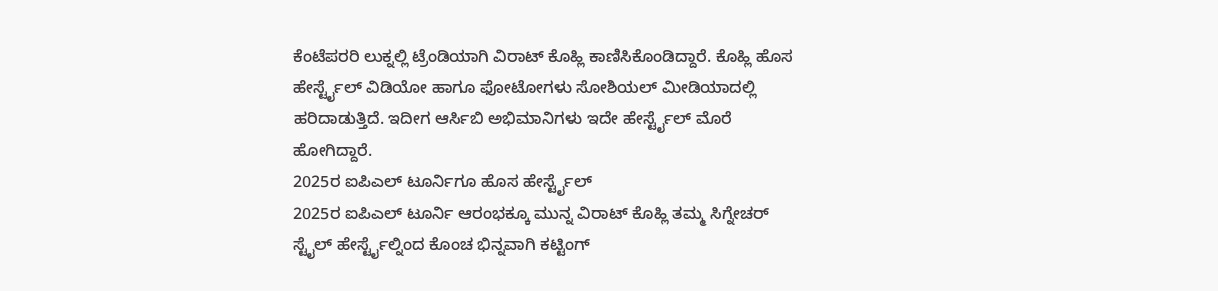ಕೆಂಟೆಪರರಿ ಲುಕ್ನಲ್ಲಿ ಟ್ರೆಂಡಿಯಾಗಿ ವಿರಾಟ್ ಕೊಹ್ಲಿ ಕಾಣಿಸಿಕೊಂಡಿದ್ದಾರೆ. ಕೊಹ್ಲಿ ಹೊಸ ಹೇರ್ಸ್ಟೈಲ್ ವಿಡಿಯೋ ಹಾಗೂ ಫೋಟೋಗಳು ಸೋಶಿಯಲ್ ಮೀಡಿಯಾದಲ್ಲಿ ಹರಿದಾಡುತ್ತಿದೆ. ಇದೀಗ ಆರ್ಸಿಬಿ ಅಭಿಮಾನಿಗಳು ಇದೇ ಹೇರ್ಸ್ಟೈಲ್ ಮೊರೆ ಹೋಗಿದ್ದಾರೆ.
2025ರ ಐಪಿಎಲ್ ಟೂರ್ನಿಗೂ ಹೊಸ ಹೇರ್ಸ್ಟೈಲ್
2025ರ ಐಪಿಎಲ್ ಟೂರ್ನಿ ಆರಂಭಕ್ಕೂ ಮುನ್ನ ವಿರಾಟ್ ಕೊಹ್ಲಿ ತಮ್ಮ ಸಿಗ್ನೇಚರ್ ಸ್ಟೈಲ್ ಹೇರ್ಸ್ಟೈಲ್ನಿಂದ ಕೊಂಚ ಭಿನ್ನವಾಗಿ ಕಟ್ಟಿಂಗ್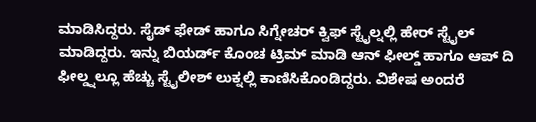ಮಾಡಿಸಿದ್ದರು. ಸೈಡ್ ಫೇಡ್ ಹಾಗೂ ಸಿಗ್ನೇಚರ್ ಕ್ವಿಫ್ ಸ್ಟೈಲ್ನಲ್ಲಿ ಹೇರ್ ಸ್ಟೈಲ್ ಮಾಡಿದ್ದರು. ಇನ್ನು ಬಿಯರ್ಡ್ ಕೊಂಚ ಟ್ರಿಮ್ ಮಾಡಿ ಆನ್ ಫೀಲ್ಡ್ ಹಾಗೂ ಆಪ್ ದಿ ಫೀಲ್ಡ್ನಲ್ಲೂ ಹೆಚ್ಚು ಸ್ಟೈಲೀಶ್ ಲುಕ್ನಲ್ಲಿ ಕಾಣಿಸಿಕೊಂಡಿದ್ದರು. ವಿಶೇಷ ಅಂದರೆ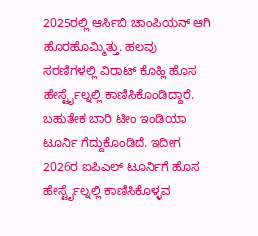2025ರಲ್ಲಿ ಆರ್ಸಿಬಿ ಚಾಂಪಿಯನ್ ಆಗಿ ಹೊರಹೊಮ್ಮಿತ್ತು. ಹಲವು ಸರಣಿಗಳಲ್ಲಿ ವಿರಾಟ್ ಕೊಹ್ಲಿ ಹೊಸ ಹೇರ್ಸ್ಟೈಲ್ನಲ್ಲಿ ಕಾಣಿಸಿಕೊಂಡಿದ್ದಾರೆ. ಬಹುತೇಕ ಬಾರಿ ಟೀಂ ಇಂಡಿಯಾ ಟೂರ್ನಿ ಗೆದ್ದುಕೊಂಡಿದೆ. ಇದೀಗ 2026ರ ಐಪಿಎಲ್ ಟೂರ್ನಿಗೆ ಹೊಸ ಹೇರ್ಸ್ಟೈಲ್ನಲ್ಲಿ ಕಾಣಿಸಿಕೊಳ್ಳವ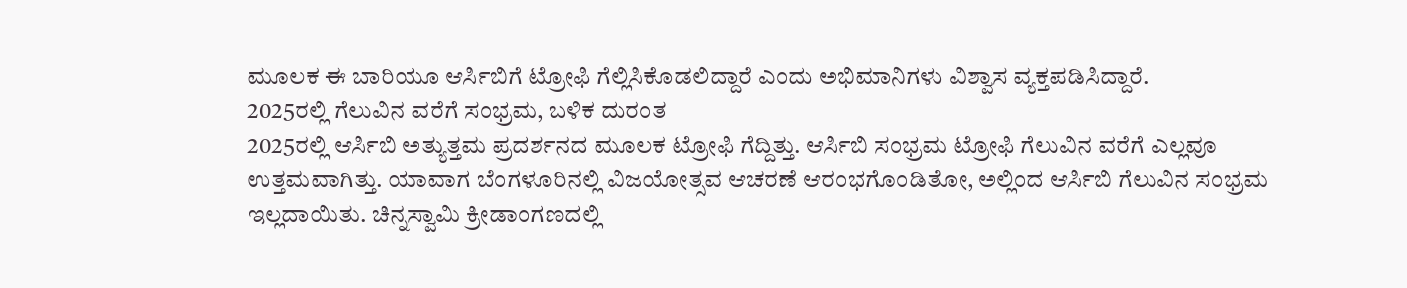ಮೂಲಕ ಈ ಬಾರಿಯೂ ಆರ್ಸಿಬಿಗೆ ಟ್ರೋಫಿ ಗೆಲ್ಲಿಸಿಕೊಡಲಿದ್ದಾರೆ ಎಂದು ಅಭಿಮಾನಿಗಳು ವಿಶ್ವಾಸ ವ್ಯಕ್ತಪಡಿಸಿದ್ದಾರೆ.
2025ರಲ್ಲಿ ಗೆಲುವಿನ ವರೆಗೆ ಸಂಭ್ರಮ, ಬಳಿಕ ದುರಂತ
2025ರಲ್ಲಿ ಆರ್ಸಿಬಿ ಅತ್ಯುತ್ತಮ ಪ್ರದರ್ಶನದ ಮೂಲಕ ಟ್ರೋಫಿ ಗೆದ್ದಿತ್ತು. ಆರ್ಸಿಬಿ ಸಂಭ್ರಮ ಟ್ರೋಫಿ ಗೆಲುವಿನ ವರೆಗೆ ಎಲ್ಲವೂ ಉತ್ತಮವಾಗಿತ್ತು. ಯಾವಾಗ ಬೆಂಗಳೂರಿನಲ್ಲಿ ವಿಜಯೋತ್ಸವ ಆಚರಣೆ ಆರಂಭಗೊಂಡಿತೋ, ಅಲ್ಲಿಂದ ಆರ್ಸಿಬಿ ಗೆಲುವಿನ ಸಂಭ್ರಮ ಇಲ್ಲದಾಯಿತು. ಚಿನ್ನಸ್ವಾಮಿ ಕ್ರೀಡಾಂಗಣದಲ್ಲಿ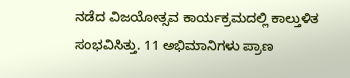ನಡೆದ ವಿಜಯೋತ್ಸವ ಕಾರ್ಯಕ್ರಮದಲ್ಲಿ ಕಾಲ್ತುಳಿತ ಸಂಭವಿಸಿತ್ತು. 11 ಅಭಿಮಾನಿಗಳು ಪ್ರಾಣ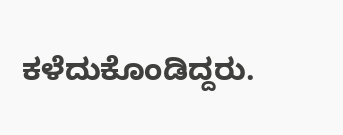ಕಳೆದುಕೊಂಡಿದ್ದರು.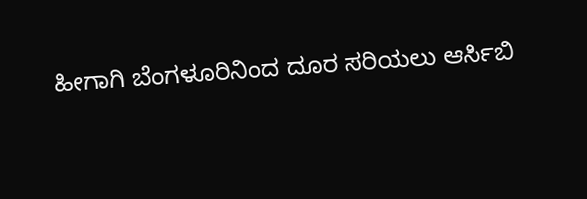ಹೀಗಾಗಿ ಬೆಂಗಳೂರಿನಿಂದ ದೂರ ಸರಿಯಲು ಆರ್ಸಿಬಿ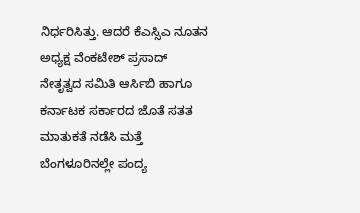ನಿರ್ಧರಿಸಿತ್ತು. ಆದರೆ ಕೆಎಸ್ಸಿಎ ನೂತನ ಅಧ್ಯಕ್ಷ ವೆಂಕಟೇಶ್ ಪ್ರಸಾದ್ ನೇತೃತ್ವದ ಸಮಿತಿ ಆರ್ಸಿಬಿ ಹಾಗೂ ಕರ್ನಾಟಕ ಸರ್ಕಾರದ ಜೊತೆ ಸತತ ಮಾತುಕತೆ ನಡೆಸಿ ಮತ್ತೆ ಬೆಂಗಳೂರಿನಲ್ಲೇ ಪಂದ್ಯ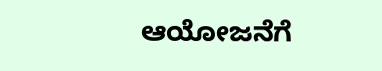ಆಯೋಜನೆಗೆ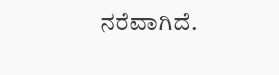ನರೆವಾಗಿದೆ.